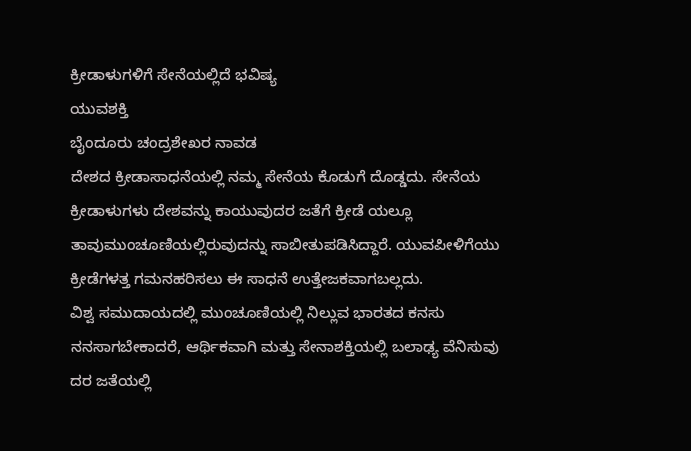ಕ್ರೀಡಾಳುಗಳಿಗೆ ಸೇನೆಯಲ್ಲಿದೆ ಭವಿಷ್ಯ
ಯುವಶಕ್ತಿ
ಬೈಂದೂರು ಚಂದ್ರಶೇಖರ ನಾವಡ
ದೇಶದ ಕ್ರೀಡಾಸಾಧನೆಯಲ್ಲಿ ನಮ್ಮ ಸೇನೆಯ ಕೊಡುಗೆ ದೊಡ್ಡದು. ಸೇನೆಯ ಕ್ರೀಡಾಳುಗಳು ದೇಶವನ್ನು ಕಾಯುವುದರ ಜತೆಗೆ ಕ್ರೀಡೆ ಯಲ್ಲೂ ತಾವುಮುಂಚೂಣಿಯಲ್ಲಿರುವುದನ್ನು ಸಾಬೀತುಪಡಿಸಿದ್ದಾರೆ. ಯುವಪೀಳಿಗೆಯು ಕ್ರೀಡೆಗಳತ್ತ ಗಮನಹರಿಸಲು ಈ ಸಾಧನೆ ಉತ್ತೇಜಕವಾಗಬಲ್ಲದು.
ವಿಶ್ವ ಸಮುದಾಯದಲ್ಲಿ ಮುಂಚೂಣಿಯಲ್ಲಿ ನಿಲ್ಲುವ ಭಾರತದ ಕನಸು ನನಸಾಗಬೇಕಾದರೆ, ಆರ್ಥಿಕವಾಗಿ ಮತ್ತು ಸೇನಾಶಕ್ತಿಯಲ್ಲಿ ಬಲಾಢ್ಯ ವೆನಿಸುವು ದರ ಜತೆಯಲ್ಲಿ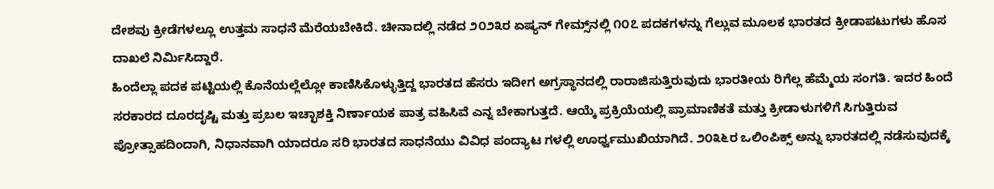ದೇಶವು ಕ್ರೀಡೆಗಳಲ್ಲೂ ಉತ್ತಮ ಸಾಧನೆ ಮೆರೆಯಬೇಕಿದೆ. ಚೀನಾದಲ್ಲಿ ನಡೆದ ೨೦೨೩ರ ಏಷ್ಯನ್ ಗೇಮ್ಸ್‌ನಲ್ಲಿ ೧೦೭ ಪದಕಗಳನ್ನು ಗೆಲ್ಲುವ ಮೂಲಕ ಭಾರತದ ಕ್ರೀಡಾಪಟುಗಳು ಹೊಸ ದಾಖಲೆ ನಿರ್ಮಿಸಿದ್ದಾರೆ.
ಹಿಂದೆಲ್ಲಾ ಪದಕ ಪಟ್ಟಿಯಲ್ಲಿ ಕೊನೆಯಲ್ಲೆಲ್ಲೋ ಕಾಣಿಸಿಕೊಳ್ಳುತ್ತಿದ್ದ ಭಾರತದ ಹೆಸರು ಇದೀಗ ಅಗ್ರಸ್ಥಾನದಲ್ಲಿ ರಾರಾಜಿಸುತ್ತಿರುವುದು ಭಾರತೀಯ ರಿಗೆಲ್ಲ ಹೆಮ್ಮೆಯ ಸಂಗತಿ. ಇದರ ಹಿಂದೆ ಸರಕಾರದ ದೂರದೃಷ್ಟಿ ಮತ್ತು ಪ್ರಬಲ ಇಚ್ಛಾಶಕ್ತಿ ನಿರ್ಣಾಯಕ ಪಾತ್ರ ವಹಿಸಿವೆ ಎನ್ನ ಬೇಕಾಗುತ್ತದೆ. ಆಯ್ಕೆ ಪ್ರಕ್ರಿಯೆಯಲ್ಲಿ ಪ್ರಾಮಾಣಿಕತೆ ಮತ್ತು ಕ್ರೀಡಾಳುಗಳಿಗೆ ಸಿಗುತ್ತಿರುವ ಪ್ರೋತ್ಸಾಹದಿಂದಾಗಿ, ನಿಧಾನವಾಗಿ ಯಾದರೂ ಸರಿ ಭಾರತದ ಸಾಧನೆಯು ವಿವಿಧ ಪಂದ್ಯಾಟ ಗಳಲ್ಲಿ ಊರ್ಧ್ವಮುಖಿಯಾಗಿದೆ. ೨೦೩೬ರ ಒಲಿಂಪಿಕ್ಸ್ ಅನ್ನು ಭಾರತದಲ್ಲಿ ನಡೆಸುವುದಕ್ಕೆ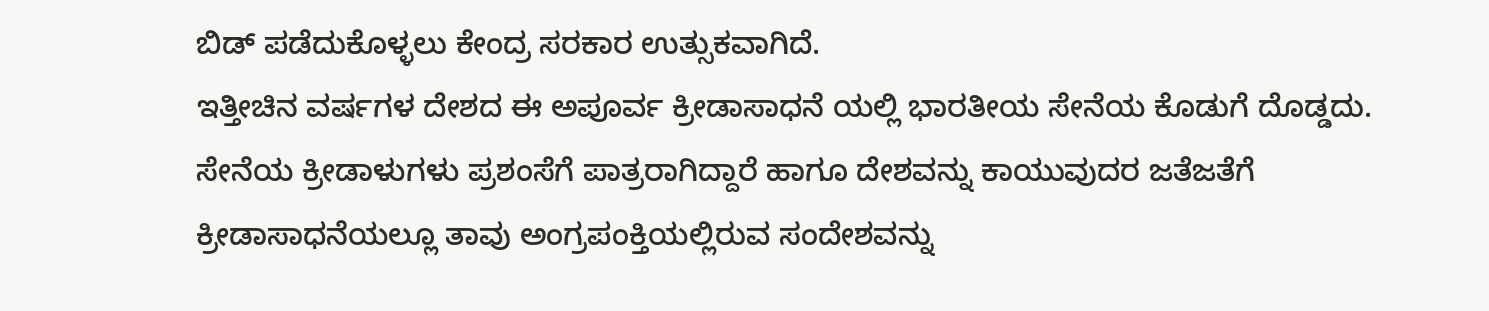ಬಿಡ್ ಪಡೆದುಕೊಳ್ಳಲು ಕೇಂದ್ರ ಸರಕಾರ ಉತ್ಸುಕವಾಗಿದೆ.
ಇತ್ತೀಚಿನ ವರ್ಷಗಳ ದೇಶದ ಈ ಅಪೂರ್ವ ಕ್ರೀಡಾಸಾಧನೆ ಯಲ್ಲಿ ಭಾರತೀಯ ಸೇನೆಯ ಕೊಡುಗೆ ದೊಡ್ಡದು. ಸೇನೆಯ ಕ್ರೀಡಾಳುಗಳು ಪ್ರಶಂಸೆಗೆ ಪಾತ್ರರಾಗಿದ್ದಾರೆ ಹಾಗೂ ದೇಶವನ್ನು ಕಾಯುವುದರ ಜತೆಜತೆಗೆ ಕ್ರೀಡಾಸಾಧನೆಯಲ್ಲೂ ತಾವು ಅಂಗ್ರಪಂಕ್ತಿಯಲ್ಲಿರುವ ಸಂದೇಶವನ್ನು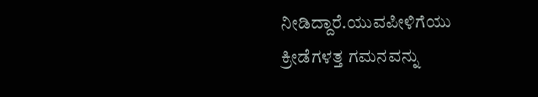ನೀಡಿದ್ದಾರೆ.ಯುವಪೀಳಿಗೆಯು ಕ್ರೀಡೆಗಳತ್ತ ಗಮನವನ್ನು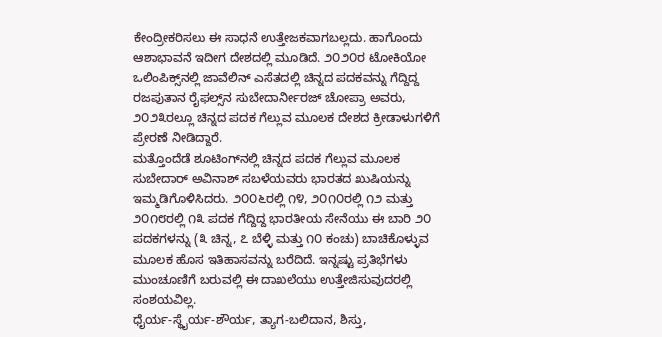ಕೇಂದ್ರೀಕರಿಸಲು ಈ ಸಾಧನೆ ಉತ್ತೇಜಕವಾಗಬಲ್ಲದು. ಹಾಗೊಂದು ಆಶಾಭಾವನೆ ಇದೀಗ ದೇಶದಲ್ಲಿ ಮೂಡಿದೆ. ೨೦೨೦ರ ಟೋಕಿಯೋ ಒಲಿಂಪಿಕ್ಸ್‌ನಲ್ಲಿ ಜಾವೆಲಿನ್ ಎಸೆತದಲ್ಲಿ ಚಿನ್ನದ ಪದಕವನ್ನು ಗೆದ್ದಿದ್ದ ರಜಪುತಾನ ರೈಫಲ್ಸ್‌ನ ಸುಬೇದಾರ್ನೀರಜ್ ಚೋಪ್ರಾ ಅವರು, ೨೦೨೩ರಲ್ಲೂ ಚಿನ್ನದ ಪದಕ ಗೆಲ್ಲುವ ಮೂಲಕ ದೇಶದ ಕ್ರೀಡಾಳುಗಳಿಗೆ ಪ್ರೇರಣೆ ನೀಡಿದ್ದಾರೆ.
ಮತ್ತೊಂದೆಡೆ ಶೂಟಿಂಗ್‌ನಲ್ಲಿ ಚಿನ್ನದ ಪದಕ ಗೆಲ್ಲುವ ಮೂಲಕ ಸುಬೇದಾರ್ ಅವಿನಾಶ್ ಸಬಳೆಯವರು ಭಾರತದ ಖುಷಿಯನ್ನು ಇಮ್ಮಡಿಗೊಳಿಸಿದರು. ೨೦೦೬ರಲ್ಲಿ ೧೪, ೨೦೧೦ರಲ್ಲಿ ೧೨ ಮತ್ತು ೨೦೧೮ರಲ್ಲಿ ೧೩ ಪದಕ ಗೆದ್ದಿದ್ದ ಭಾರತೀಯ ಸೇನೆಯು ಈ ಬಾರಿ ೨೦ ಪದಕಗಳನ್ನು (೩ ಚಿನ್ನ, ೭ ಬೆಳ್ಳಿ ಮತ್ತು ೧೦ ಕಂಚು) ಬಾಚಿಕೊಳ್ಳುವ ಮೂಲಕ ಹೊಸ ಇತಿಹಾಸವನ್ನು ಬರೆದಿದೆ. ಇನ್ನಷ್ಟು ಪ್ರತಿಭೆಗಳು ಮುಂಚೂಣಿಗೆ ಬರುವಲ್ಲಿ ಈ ದಾಖಲೆಯು ಉತ್ತೇಜಿಸುವುದರಲ್ಲಿ ಸಂಶಯವಿಲ್ಲ.
ಧೈರ್ಯ-ಸ್ಥೈರ್ಯ-ಶೌರ್ಯ, ತ್ಯಾಗ-ಬಲಿದಾನ, ಶಿಸ್ತು,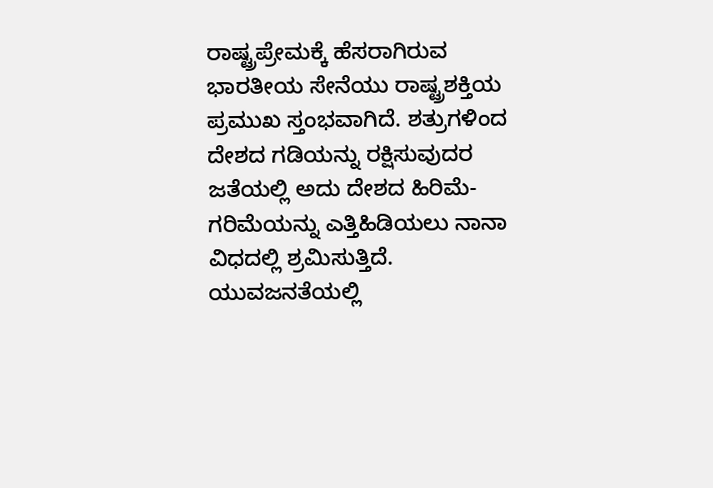ರಾಷ್ಟ್ರಪ್ರೇಮಕ್ಕೆ ಹೆಸರಾಗಿರುವ ಭಾರತೀಯ ಸೇನೆಯು ರಾಷ್ಟ್ರಶಕ್ತಿಯ ಪ್ರಮುಖ ಸ್ತಂಭವಾಗಿದೆ. ಶತ್ರುಗಳಿಂದ ದೇಶದ ಗಡಿಯನ್ನು ರಕ್ಷಿಸುವುದರ ಜತೆಯಲ್ಲಿ ಅದು ದೇಶದ ಹಿರಿಮೆ-ಗರಿಮೆಯನ್ನು ಎತ್ತಿಹಿಡಿಯಲು ನಾನಾ ವಿಧದಲ್ಲಿ ಶ್ರಮಿಸುತ್ತಿದೆ. ಯುವಜನತೆಯಲ್ಲಿ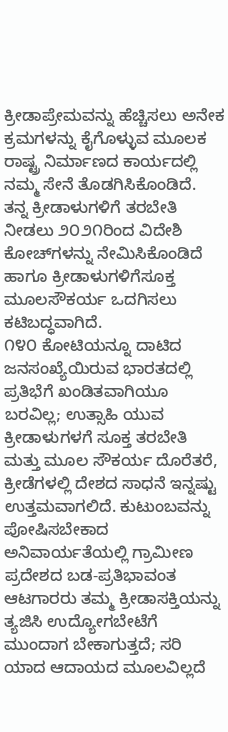ಕ್ರೀಡಾಪ್ರೇಮವನ್ನು ಹೆಚ್ಚಿಸಲು ಅನೇಕ ಕ್ರಮಗಳನ್ನು ಕೈಗೊಳ್ಳುವ ಮೂಲಕ ರಾಷ್ಟ್ರ ನಿರ್ಮಾಣದ ಕಾರ್ಯದಲ್ಲಿ ನಮ್ಮ ಸೇನೆ ತೊಡಗಿಸಿಕೊಂಡಿದೆ. ತನ್ನ ಕ್ರೀಡಾಳುಗಳಿಗೆ ತರಬೇತಿ ನೀಡಲು ೨೦೨೧ರಿಂದ ವಿದೇಶಿ ಕೋಚ್‌ಗಳನ್ನು ನೇಮಿಸಿಕೊಂಡಿದೆ ಹಾಗೂ ಕ್ರೀಡಾಳುಗಳಿಗೆಸೂಕ್ತ ಮೂಲಸೌಕರ್ಯ ಒದಗಿಸಲು ಕಟಿಬದ್ಧವಾಗಿದೆ.
೧೪೦ ಕೋಟಿಯನ್ನೂ ದಾಟಿದ ಜನಸಂಖ್ಯೆಯಿರುವ ಭಾರತದಲ್ಲಿ ಪ್ರತಿಭೆಗೆ ಖಂಡಿತವಾಗಿಯೂ ಬರವಿಲ್ಲ; ಉತ್ಸಾಹಿ ಯುವ ಕ್ರೀಡಾಳುಗಳಗೆ ಸೂಕ್ತ ತರಬೇತಿ ಮತ್ತು ಮೂಲ ಸೌಕರ್ಯ ದೊರೆತರೆ, ಕ್ರೀಡೆಗಳಲ್ಲಿ ದೇಶದ ಸಾಧನೆ ಇನ್ನಷ್ಟು ಉತ್ತಮವಾಗಲಿದೆ. ಕುಟುಂಬವನ್ನು ಪೋಷಿಸಬೇಕಾದ ಅನಿವಾರ್ಯತೆಯಲ್ಲಿ ಗ್ರಾಮೀಣ ಪ್ರದೇಶದ ಬಡ-ಪ್ರತಿಭಾವಂತ ಆಟಗಾರರು ತಮ್ಮ ಕ್ರೀಡಾಸಕ್ತಿಯನ್ನು ತ್ಯಜಿಸಿ ಉದ್ಯೋಗಬೇಟೆಗೆ ಮುಂದಾಗ ಬೇಕಾಗುತ್ತದೆ; ಸರಿ ಯಾದ ಆದಾಯದ ಮೂಲವಿಲ್ಲದೆ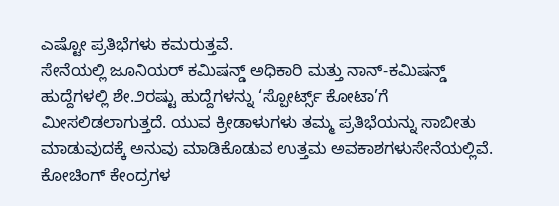ಎಷ್ಟೋ ಪ್ರತಿಭೆಗಳು ಕಮರುತ್ತವೆ.
ಸೇನೆಯಲ್ಲಿ ಜೂನಿಯರ್ ಕಮಿಷನ್ಡ್ ಅಧಿಕಾರಿ ಮತ್ತು ನಾನ್-ಕಮಿಷನ್ಡ್ ಹುದ್ದೆಗಳಲ್ಲಿ ಶೇ.೨ರಷ್ಟು ಹುದ್ದೆಗಳನ್ನು ‘ಸ್ಪೋರ್ಟ್ಸ್ ಕೋಟಾ’ಗೆ ಮೀಸಲಿಡಲಾಗುತ್ತದೆ. ಯುವ ಕ್ರೀಡಾಳುಗಳು ತಮ್ಮ ಪ್ರತಿಭೆಯನ್ನು ಸಾಬೀತು ಮಾಡುವುದಕ್ಕೆ ಅನುವು ಮಾಡಿಕೊಡುವ ಉತ್ತಮ ಅವಕಾಶಗಳುಸೇನೆಯಲ್ಲಿವೆ. ಕೋಚಿಂಗ್ ಕೇಂದ್ರಗಳ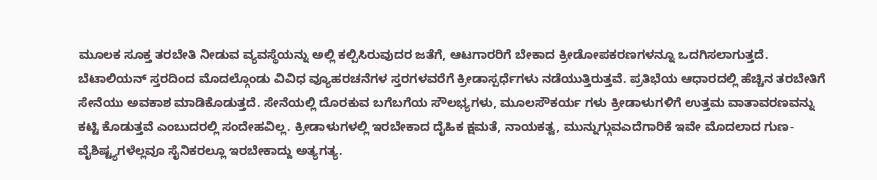ಮೂಲಕ ಸೂಕ್ತ ತರಬೇತಿ ನೀಡುವ ವ್ಯವಸ್ಥೆಯನ್ನು ಅಲ್ಲಿ ಕಲ್ಪಿಸಿರುವುದರ ಜತೆಗೆ, ಆಟಗಾರರಿಗೆ ಬೇಕಾದ ಕ್ರೀಡೋಪಕರಣಗಳನ್ನೂ ಒದಗಿಸಲಾಗುತ್ತದೆ.
ಬೆಟಾಲಿಯನ್ ಸ್ತರದಿಂದ ಮೊದಲ್ಗೊಂಡು ವಿವಿಧ ವ್ಯೂಹರಚನೆಗಳ ಸ್ತರಗಳವರೆಗೆ ಕ್ರೀಡಾಸ್ಪರ್ಧೆಗಳು ನಡೆಯುತ್ತಿರುತ್ತವೆ. ಪ್ರತಿಭೆಯ ಆಧಾರದಲ್ಲಿ ಹೆಚ್ಚಿನ ತರಬೇತಿಗೆ ಸೇನೆಯು ಅವಕಾಶ ಮಾಡಿಕೊಡುತ್ತದೆ. ಸೇನೆಯಲ್ಲಿ ದೊರಕುವ ಬಗೆಬಗೆಯ ಸೌಲಭ್ಯಗಳು, ಮೂಲಸೌಕರ್ಯ ಗಳು ಕ್ರೀಡಾಳುಗಳಿಗೆ ಉತ್ತಮ ವಾತಾವರಣವನ್ನು ಕಟ್ಟಿ ಕೊಡುತ್ತವೆ ಎಂಬುದರಲ್ಲಿ ಸಂದೇಹವಿಲ್ಲ. ಕ್ರೀಡಾಳುಗಳಲ್ಲಿ ಇರಬೇಕಾದ ದೈಹಿಕ ಕ್ಷಮತೆ, ನಾಯಕತ್ವ, ಮುನ್ನುಗ್ಗುವಎದೆಗಾರಿಕೆ ಇವೇ ಮೊದಲಾದ ಗುಣ-ವೈಶಿಷ್ಟ್ಯಗಳೆಲ್ಲವೂ ಸೈನಿಕರಲ್ಲೂ ಇರಬೇಕಾದ್ದು ಅತ್ಯಗತ್ಯ.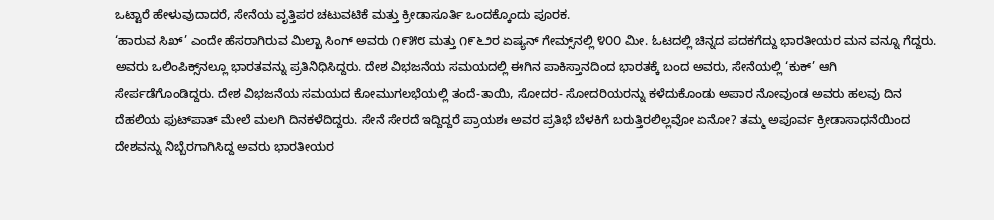ಒಟ್ಟಾರೆ ಹೇಳುವುದಾದರೆ, ಸೇನೆಯ ವೃತ್ತಿಪರ ಚಟುವಟಿಕೆ ಮತ್ತು ಕ್ರೀಡಾಸೂರ್ತಿ ಒಂದಕ್ಕೊಂದು ಪೂರಕ.
‘ಹಾರುವ ಸಿಖ್’ ಎಂದೇ ಹೆಸರಾಗಿರುವ ಮಿಲ್ಖಾ ಸಿಂಗ್ ಅವರು ೧೯೫೮ ಮತ್ತು ೧೯೬೨ರ ಏಷ್ಯನ್ ಗೇಮ್ಸ್‌ನಲ್ಲಿ ೪೦೦ ಮೀ. ಓಟದಲ್ಲಿ ಚಿನ್ನದ ಪದಕಗೆದ್ದು ಭಾರತೀಯರ ಮನ ವನ್ನೂ ಗೆದ್ದರು. ಅವರು ಒಲಿಂಪಿಕ್ಸ್‌ನಲ್ಲೂ ಭಾರತವನ್ನು ಪ್ರತಿನಿಧಿಸಿದ್ದರು. ದೇಶ ವಿಭಜನೆಯ ಸಮಯದಲ್ಲಿ ಈಗಿನ ಪಾಕಿಸ್ತಾನದಿಂದ ಭಾರತಕ್ಕೆ ಬಂದ ಅವರು, ಸೇನೆಯಲ್ಲಿ ‘ಕುಕ್’ ಆಗಿ ಸೇರ್ಪಡೆಗೊಂಡಿದ್ದರು. ದೇಶ ವಿಭಜನೆಯ ಸಮಯದ ಕೋಮುಗಲಭೆಯಲ್ಲಿ ತಂದೆ-ತಾಯಿ, ಸೋದರ- ಸೋದರಿಯರನ್ನು ಕಳೆದುಕೊಂಡು ಅಪಾರ ನೋವುಂಡ ಅವರು ಹಲವು ದಿನ ದೆಹಲಿಯ ಫುಟ್‌ಪಾತ್ ಮೇಲೆ ಮಲಗಿ ದಿನಕಳೆದಿದ್ದರು. ಸೇನೆ ಸೇರದೆ ಇದ್ದಿದ್ದರೆ ಪ್ರಾಯಶಃ ಅವರ ಪ್ರತಿಭೆ ಬೆಳಕಿಗೆ ಬರುತ್ತಿರಲಿಲ್ಲವೋ ಏನೋ? ತಮ್ಮ ಅಪೂರ್ವ ಕ್ರೀಡಾಸಾಧನೆಯಿಂದ ದೇಶವನ್ನು ನಿಬ್ಬೆರಗಾಗಿಸಿದ್ದ ಅವರು ಭಾರತೀಯರ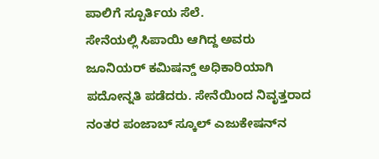ಪಾಲಿಗೆ ಸ್ಪೂರ್ತಿಯ ಸೆಲೆ.
ಸೇನೆಯಲ್ಲಿ ಸಿಪಾಯಿ ಆಗಿದ್ದ ಅವರು ಜೂನಿಯರ್ ಕಮಿಷನ್ಡ್ ಅಧಿಕಾರಿಯಾಗಿ ಪದೋನ್ನತಿ ಪಡೆದರು. ಸೇನೆಯಿಂದ ನಿವೃತ್ತರಾದ ನಂತರ ಪಂಜಾಬ್ ಸ್ಕೂಲ್ ಎಜುಕೇಷನ್‌ನ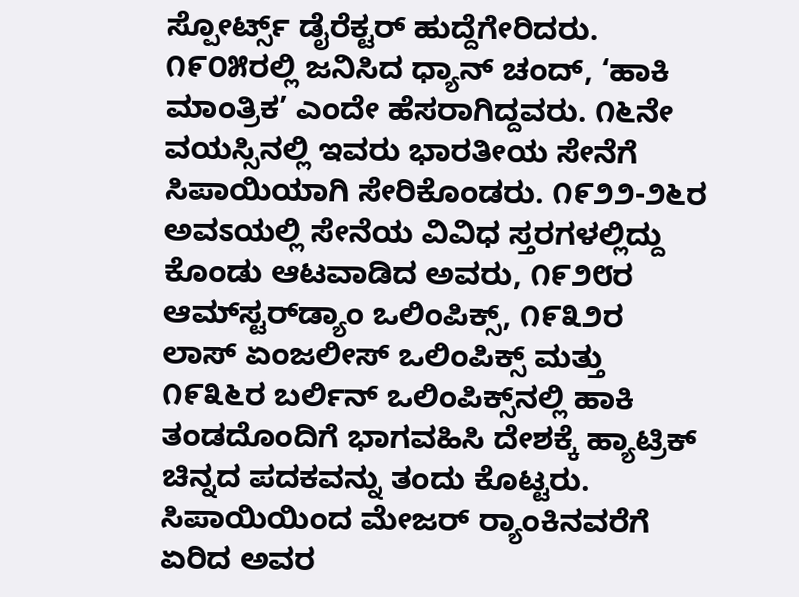ಸ್ಪೋರ್ಟ್ಸ್ ಡೈರೆಕ್ಟರ್ ಹುದ್ದೆಗೇರಿದರು. ೧೯೦೫ರಲ್ಲಿ ಜನಿಸಿದ ಧ್ಯಾನ್ ಚಂದ್, ‘ಹಾಕಿ ಮಾಂತ್ರಿಕ’ ಎಂದೇ ಹೆಸರಾಗಿದ್ದವರು. ೧೬ನೇ ವಯಸ್ಸಿನಲ್ಲಿ ಇವರು ಭಾರತೀಯ ಸೇನೆಗೆ ಸಿಪಾಯಿಯಾಗಿ ಸೇರಿಕೊಂಡರು. ೧೯೨೨-೨೬ರ ಅವಽಯಲ್ಲಿ ಸೇನೆಯ ವಿವಿಧ ಸ್ತರಗಳಲ್ಲಿದ್ದು ಕೊಂಡು ಆಟವಾಡಿದ ಅವರು, ೧೯೨೮ರ ಆಮ್‌ಸ್ಟರ್‌ಡ್ಯಾಂ ಒಲಿಂಪಿಕ್ಸ್, ೧೯೩೨ರ ಲಾಸ್ ಏಂಜಲೀಸ್ ಒಲಿಂಪಿಕ್ಸ್ ಮತ್ತು ೧೯೩೬ರ ಬರ್ಲಿನ್ ಒಲಿಂಪಿಕ್ಸ್‌ನಲ್ಲಿ ಹಾಕಿ ತಂಡದೊಂದಿಗೆ ಭಾಗವಹಿಸಿ ದೇಶಕ್ಕೆ ಹ್ಯಾಟ್ರಿಕ್ ಚಿನ್ನದ ಪದಕವನ್ನು ತಂದು ಕೊಟ್ಟರು.
ಸಿಪಾಯಿಯಿಂದ ಮೇಜರ್ ರ‍್ಯಾಂಕಿನವರೆಗೆ ಏರಿದ ಅವರ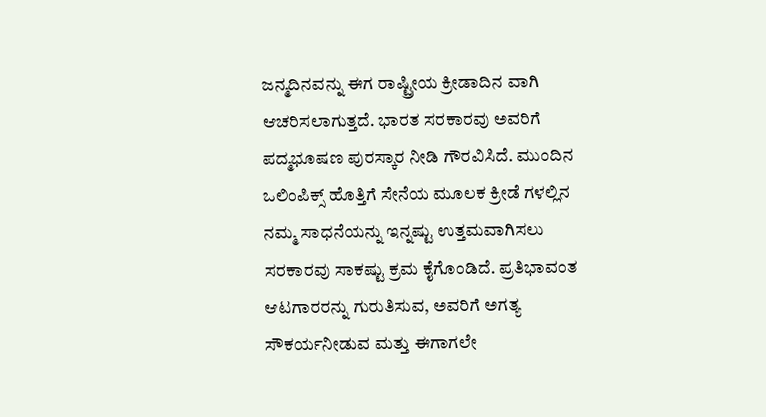ಜನ್ಮದಿನವನ್ನು ಈಗ ರಾಷ್ಟ್ರೀಯ ಕ್ರೀಡಾದಿನ ವಾಗಿ ಆಚರಿಸಲಾಗುತ್ತದೆ. ಭಾರತ ಸರಕಾರವು ಅವರಿಗೆ ಪದ್ಮಭೂಷಣ ಪುರಸ್ಕಾರ ನೀಡಿ ಗೌರವಿಸಿದೆ. ಮುಂದಿನ ಒಲಿಂಪಿಕ್ಸ್ ಹೊತ್ತಿಗೆ ಸೇನೆಯ ಮೂಲಕ ಕ್ರೀಡೆ ಗಳಲ್ಲಿನ ನಮ್ಮ ಸಾಧನೆಯನ್ನು ಇನ್ನಷ್ಟು ಉತ್ತಮವಾಗಿಸಲು ಸರಕಾರವು ಸಾಕಷ್ಟು ಕ್ರಮ ಕೈಗೊಂಡಿದೆ. ಪ್ರತಿಭಾವಂತ ಆಟಗಾರರನ್ನು ಗುರುತಿಸುವ, ಅವರಿಗೆ ಅಗತ್ಯ ಸೌಕರ್ಯನೀಡುವ ಮತ್ತು ಈಗಾಗಲೇ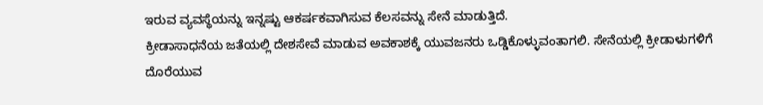ಇರುವ ವ್ಯವಸ್ಥೆಯನ್ನು ಇನ್ನಷ್ಟು ಆಕರ್ಷಕವಾಗಿಸುವ ಕೆಲಸವನ್ನು ಸೇನೆ ಮಾಡುತ್ತಿದೆ.
ಕ್ರೀಡಾಸಾಧನೆಯ ಜತೆಯಲ್ಲಿ ದೇಶಸೇವೆ ಮಾಡುವ ಅವಕಾಶಕ್ಕೆ ಯುವಜನರು ಒಡ್ಡಿಕೊಳ್ಳುವಂತಾಗಲಿ. ಸೇನೆಯಲ್ಲಿ ಕ್ರೀಡಾಳುಗಳಿಗೆ ದೊರೆಯುವ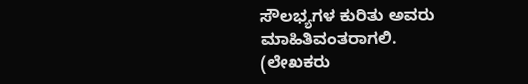ಸೌಲಭ್ಯಗಳ ಕುರಿತು ಅವರು ಮಾಹಿತಿವಂತರಾಗಲಿ.
(ಲೇಖಕರು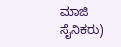ಮಾಜಿ ಸೈನಿಕರು)